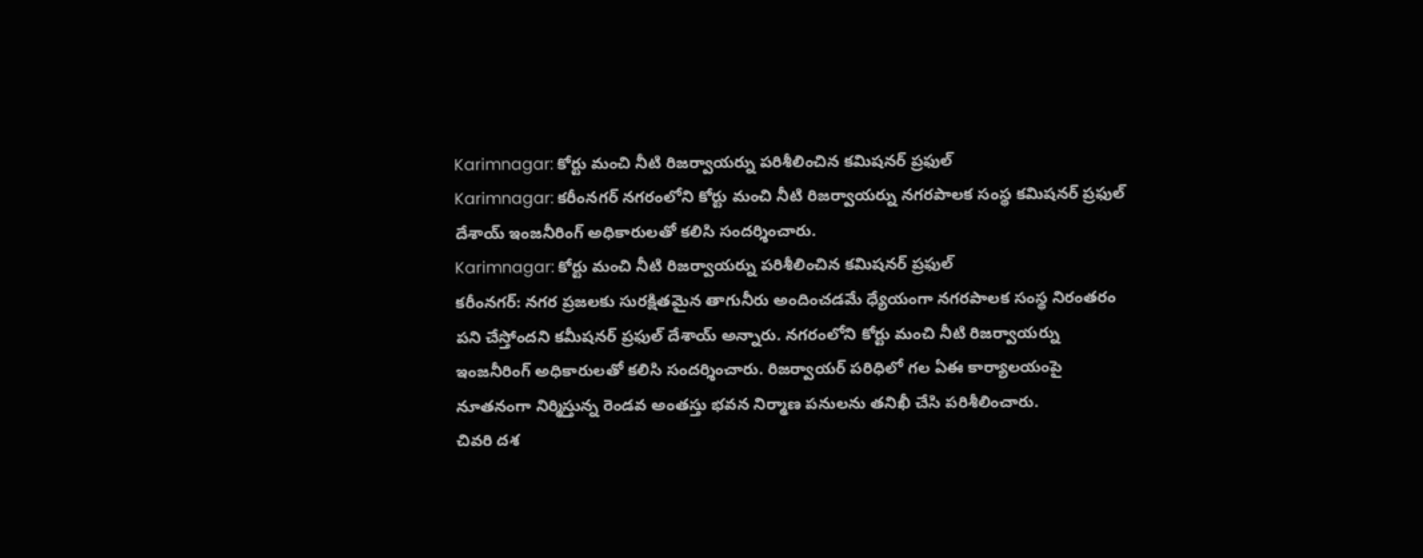Karimnagar: కోర్టు మంచి నీటి రిజర్వాయర్ను పరిశీలించిన కమిషనర్ ప్రఫుల్
Karimnagar: కరీంనగర్ నగరంలోని కోర్టు మంచి నీటి రిజర్వాయర్ను నగరపాలక సంస్థ కమిషనర్ ప్రఫుల్ దేశాయ్ ఇంజనీరింగ్ అధికారులతో కలిసి సందర్శించారు.
Karimnagar: కోర్టు మంచి నీటి రిజర్వాయర్ను పరిశీలించిన కమిషనర్ ప్రఫుల్
కరీంనగర్: నగర ప్రజలకు సురక్షితమైన తాగునీరు అందించడమే ధ్యేయంగా నగరపాలక సంస్థ నిరంతరం పని చేస్తోందని కమీషనర్ ప్రఫుల్ దేశాయ్ అన్నారు. నగరంలోని కోర్టు మంచి నీటి రిజర్వాయర్ను ఇంజనీరింగ్ అధికారులతో కలిసి సందర్శించారు. రిజర్వాయర్ పరిధిలో గల ఏఈ కార్యాలయంపై నూతనంగా నిర్మిస్తున్న రెండవ అంతస్తు భవన నిర్మాణ పనులను తనిఖీ చేసి పరిశీలించారు.
చివరి దశ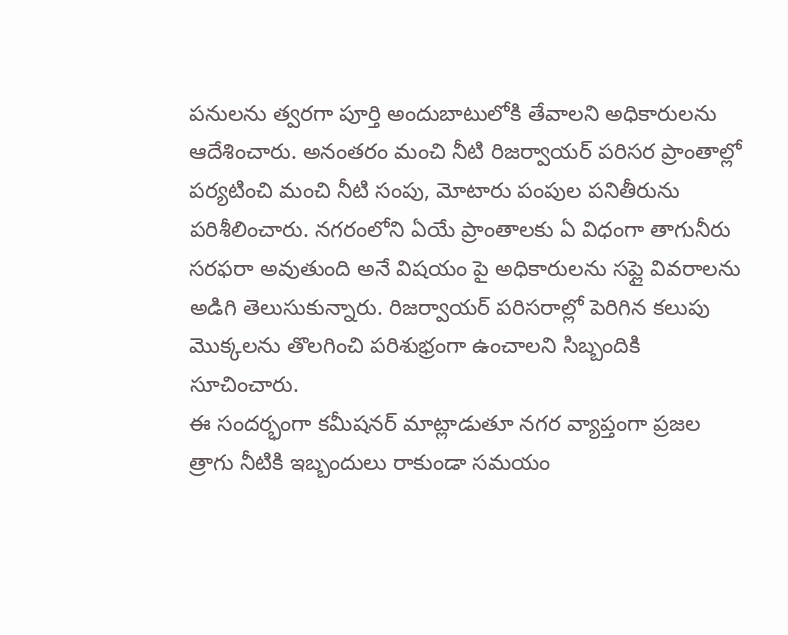పనులను త్వరగా పూర్తి అందుబాటులోకి తేవాలని అధికారులను ఆదేశించారు. అనంతరం మంచి నీటి రిజర్వాయర్ పరిసర ప్రాంతాల్లో పర్యటించి మంచి నీటి సంపు, మోటారు పంపుల పనితీరును పరిశీలించారు. నగరంలోని ఏయే ప్రాంతాలకు ఏ విధంగా తాగునీరు సరఫరా అవుతుంది అనే విషయం పై అధికారులను సప్లై వివరాలను అడిగి తెలుసుకున్నారు. రిజర్వాయర్ పరిసరాల్లో పెరిగిన కలుపు మొక్కలను తొలగించి పరిశుభ్రంగా ఉంచాలని సిబ్బందికి సూచించారు.
ఈ సందర్భంగా కమీషనర్ మాట్లాడుతూ నగర వ్యాప్తంగా ప్రజల త్రాగు నీటికి ఇబ్బందులు రాకుండా సమయం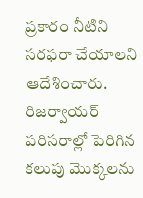ప్రకారం నీటిని సరఫరా చేయాలని ఆదేశించారు. రిజర్వాయర్ పరిసరాల్లో పెరిగిన కలుపు మొక్కలను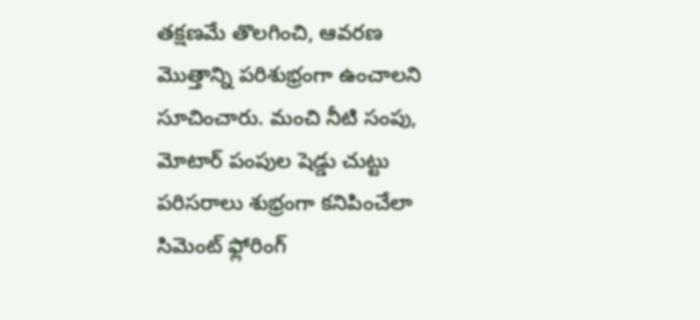తక్షణమే తొలగించి, ఆవరణ మొత్తాన్ని పరిశుభ్రంగా ఉంచాలని సూచించారు. మంచి నీటి సంపు, మోటార్ పంపుల షెడ్డు చుట్టు పరిసరాలు శుభ్రంగా కనిపించేలా సిమెంట్ ఫ్లోరింగ్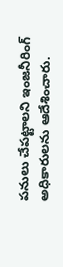పనులు చేపట్టాలని ఇంజనీరింగ్ అధికారులను ఆదేశించారు.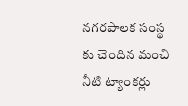నగరపాలక సంస్థ కు చెందిన మంచి నీటి ట్యాంకర్లు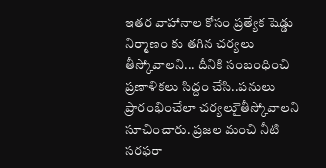ఇతర వాహానాల కోసం ప్రత్యేక షెడ్డు నిర్మాణం కు తగిన చర్యలు తీస్కోవాలని... దీనికి సంబంధించి ప్రణాళికలు సిద్దం చేసి..పనులు ప్రారంభించేలా చర్యలుై తీస్కోవాలని సూచించారు. ప్రజల మంచి నీటి సరఫరా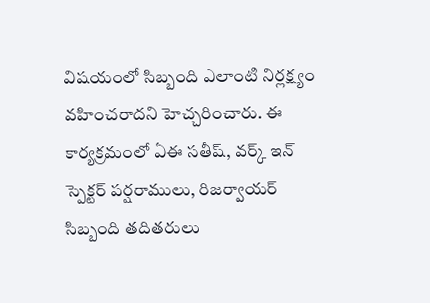విషయంలో సిబ్బంది ఎలాంటి నిర్లక్ష్యం వహించరాదని హెచ్చరించారు. ఈ కార్యక్రమంలో ఏఈ సతీష్, వర్క్ ఇన్ స్పెక్టర్ పర్షరాములు, రిజర్వాయర్ సిబ్బంది తదితరులు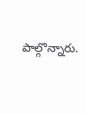పాల్గొన్నారు.